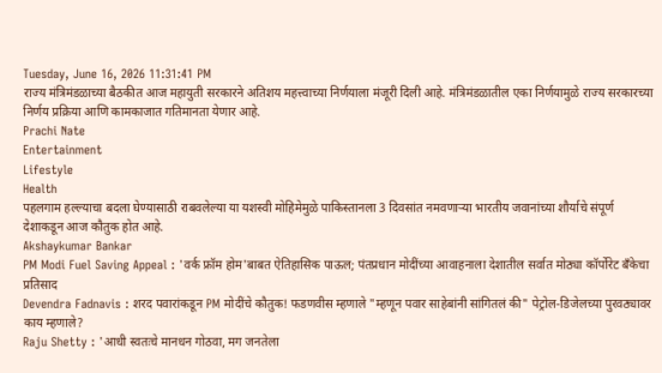Tuesday, June 16, 2026 11:31:41 PM
राज्य मंत्रिमंडळाच्या बैठकीत आज महायुती सरकारने अतिशय महत्त्वाच्या निर्णयाला मंजूरी दिली आहे. मंत्रिमंडळातील एका निर्णयामुळे राज्य सरकारच्या निर्णय प्रक्रिया आणि कामकाजात गतिमानता येणार आहे.
Prachi Nate
Entertainment
Lifestyle
Health
पहलगाम हल्ल्याचा बदला घेण्यासाठी राबवलेल्या या यशस्वी मोहिमेमुळे पाकिस्तानला 3 दिवसांत नमवणाऱ्या भारतीय जवानांच्या शौर्याचे संपूर्ण देशाकडून आज कौतुक होत आहे.
Akshaykumar Bankar
PM Modi Fuel Saving Appeal : 'वर्क फ्रॉम होम'बाबत ऐतिहासिक पाऊल; पंतप्रधान मोदींच्या आवाहनाला देशातील सर्वात मोठ्या कॉर्पोरेट बँकेचा प्रतिसाद
Devendra Fadnavis : शरद पवारांकडून PM मोदींचे कौतुक! फडणवीस म्हणाले "म्हणून पवार साहेबांनी सांगितलं की" पेट्रोल-डिजेलच्या पुरवठ्यावर काय म्हणाले?
Raju Shetty : 'आधी स्वतःचे मानधन गोठवा, मग जनतेला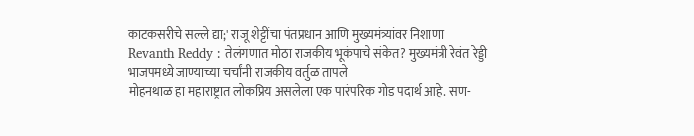काटकसरीचे सल्ले द्या;' राजू शेट्टींचा पंतप्रधान आणि मुख्यमंत्र्यांवर निशाणा
Revanth Reddy : तेलंगणात मोठा राजकीय भूकंपाचे संकेत? मुख्यमंत्री रेवंत रेड्डी भाजपमध्ये जाण्याच्या चर्चांनी राजकीय वर्तुळ तापले
मोहनथाळ हा महाराष्ट्रात लोकप्रिय असलेला एक पारंपरिक गोड पदार्थ आहे. सण-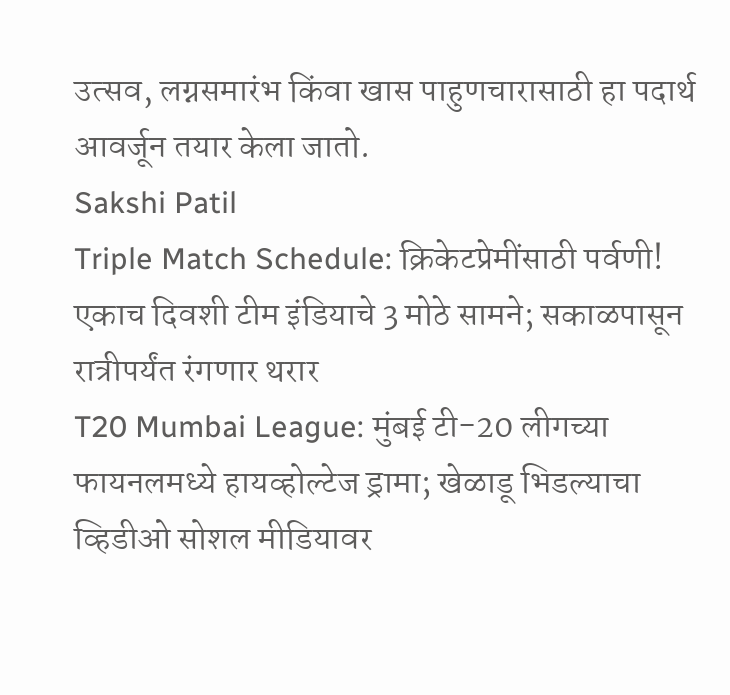उत्सव, लग्नसमारंभ किंवा खास पाहुणचारासाठी हा पदार्थ आवर्जून तयार केला जातो.
Sakshi Patil
Triple Match Schedule: क्रिकेटप्रेमींसाठी पर्वणी! एकाच दिवशी टीम इंडियाचे 3 मोठे सामने; सकाळपासून रात्रीपर्यंत रंगणार थरार
T20 Mumbai League: मुंबई टी-20 लीगच्या फायनलमध्ये हायव्होल्टेज ड्रामा; खेळाडू भिडल्याचा व्हिडीओ सोशल मीडियावर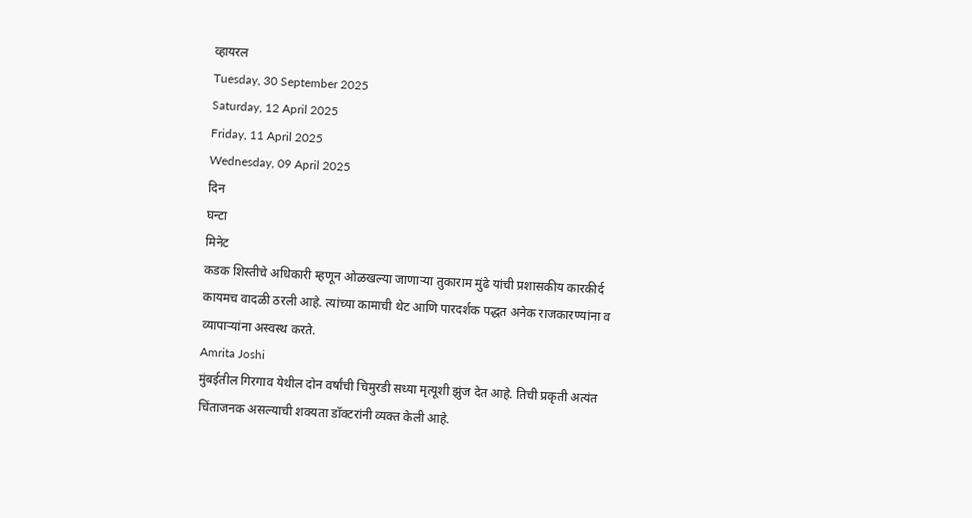व्हायरल
Tuesday, 30 September 2025
Saturday, 12 April 2025
Friday, 11 April 2025
Wednesday, 09 April 2025
दिन
घन्टा
मिनेट
कडक शिस्तीचे अधिकारी म्हणून ओळखल्या जाणाऱ्या तुकाराम मुंढे यांची प्रशासकीय कारकीर्द कायमच वादळी ठरली आहे. त्यांच्या कामाची थेट आणि पारदर्शक पद्धत अनेक राजकारण्यांना व व्यापाऱ्यांना अस्वस्थ करते.
Amrita Joshi
मुंबईतील गिरगाव येथील दोन वर्षांची चिमुरडी सध्या मृत्यूशी झुंज देत आहे. तिची प्रकृती अत्यंत चिंताजनक असल्याची शक्यता डॉक्टरांनी व्यक्त केली आहे.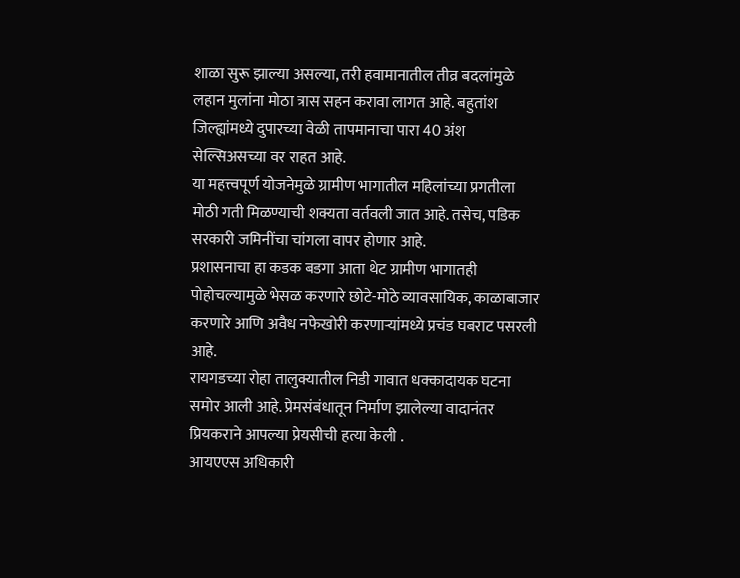शाळा सुरू झाल्या असल्या, तरी हवामानातील तीव्र बदलांमुळे लहान मुलांना मोठा त्रास सहन करावा लागत आहे. बहुतांश जिल्ह्यांमध्ये दुपारच्या वेळी तापमानाचा पारा 40 अंश सेल्सिअसच्या वर राहत आहे.
या महत्त्वपूर्ण योजनेमुळे ग्रामीण भागातील महिलांच्या प्रगतीला मोठी गती मिळण्याची शक्यता वर्तवली जात आहे. तसेच, पडिक सरकारी जमिनींचा चांगला वापर होणार आहे.
प्रशासनाचा हा कडक बडगा आता थेट ग्रामीण भागातही पोहोचल्यामुळे भेसळ करणारे छोटे-मोठे व्यावसायिक, काळाबाजार करणारे आणि अवैध नफेखोरी करणाऱ्यांमध्ये प्रचंड घबराट पसरली आहे.
रायगडच्या रोहा तालुक्यातील निडी गावात धक्कादायक घटना समोर आली आहे. प्रेमसंबंधातून निर्माण झालेल्या वादानंतर प्रियकराने आपल्या प्रेयसीची हत्या केली .
आयएएस अधिकारी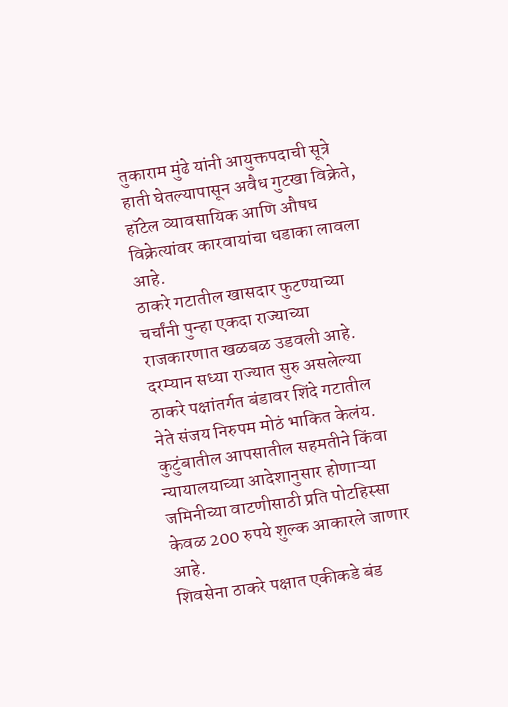तुकाराम मुंढे यांनी आयुक्तपदाची सूत्रे हाती घेतल्यापासून अवैध गुटखा विक्रेते, हॉटेल व्यावसायिक आणि औषध विक्रेत्यांवर कारवायांचा धडाका लावला आहे.
ठाकरे गटातील खासदार फुटण्याच्या चर्चांनी पुन्हा एकदा राज्याच्या राजकारणात खळबळ उडवली आहे. दरम्यान सध्या राज्यात सुरु असलेल्या ठाकरे पक्षांतर्गत बंडावर शिंदे गटातील नेते संजय निरुपम मोठं भाकित केलंय.
कुटुंबातील आपसातील सहमतीने किंवा न्यायालयाच्या आदेशानुसार होणाऱ्या जमिनीच्या वाटणीसाठी प्रति पोटहिस्सा केवळ 200 रुपये शुल्क आकारले जाणार आहे.
शिवसेना ठाकरे पक्षात एकीकडे बंड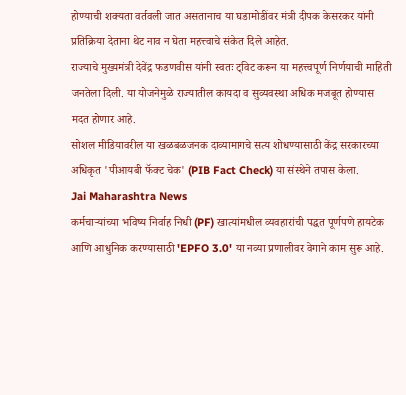होण्याची शक्यता वर्तवली जात असतानाच या घडामोडींवर मंत्री दीपक केसरकर यांनी प्रतिक्रिया देताना थेट नाव न घेता महत्त्वाचे संकेत दिले आहेत.
राज्याचे मुख्यमंत्री देवेंद्र फडणवीस यांनी स्वतः ट्विट करून या महत्त्वपूर्ण निर्णयाची माहिती जनतेला दिली. या योजनेमुळे राज्यातील कायदा व सुव्यवस्था अधिक मजबूत होण्यास मदत होणार आहे.
सोशल मीडियावरील या खळबळजनक दाव्यामागचे सत्य शोधण्यासाठी केंद्र सरकारच्या अधिकृत 'पीआयबी फॅक्ट चेक' (PIB Fact Check) या संस्थेने तपास केला.
Jai Maharashtra News
कर्मचाऱ्यांच्या भविष्य निर्वाह निधी (PF) खात्यांमधील व्यवहारांची पद्धत पूर्णपणे हायटेक आणि आधुनिक करण्यासाठी 'EPFO 3.0' या नव्या प्रणालीवर वेगाने काम सुरू आहे.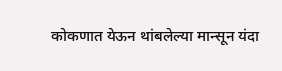कोकणात येऊन थांबलेल्या मान्सून यंदा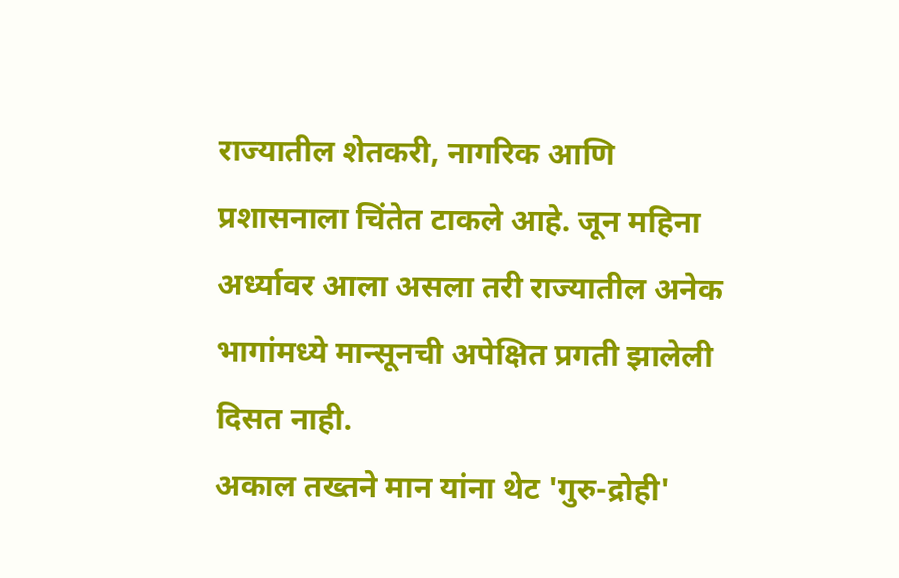राज्यातील शेतकरी, नागरिक आणि प्रशासनाला चिंतेत टाकले आहे. जून महिना अर्ध्यावर आला असला तरी राज्यातील अनेक भागांमध्ये मान्सूनची अपेक्षित प्रगती झालेली दिसत नाही.
अकाल तख्तने मान यांना थेट 'गुरु-द्रोही'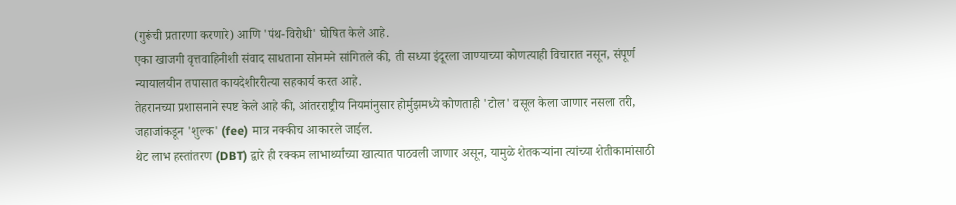(गुरूंची प्रतारणा करणारे) आणि 'पंथ-विरोधी' घोषित केले आहे.
एका खाजगी वृत्तवाहिनीशी संवाद साधताना सोनमने सांगितले की, ती सध्या इंदूरला जाण्याच्या कोणत्याही विचारात नसून, संपूर्ण न्यायालयीन तपासात कायदेशीररीत्या सहकार्य करत आहे.
तेहरानच्या प्रशासनाने स्पष्ट केले आहे की, आंतरराष्ट्रीय नियमांनुसार होर्मुझमध्ये कोणताही 'टोल' वसूल केला जाणार नसला तरी, जहाजांकडून 'शुल्क' (fee) मात्र नक्कीच आकारले जाईल.
थेट लाभ हस्तांतरण (DBT) द्वारे ही रक्कम लाभार्थ्यांच्या खात्यात पाठवली जाणार असून, यामुळे शेतकऱ्यांना त्यांच्या शेतीकामांसाठी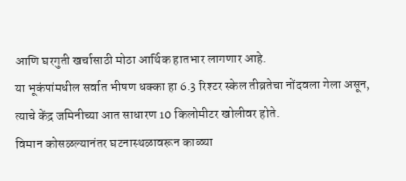आणि घरगुती खर्चासाठी मोठा आर्थिक हातभार लागणार आहे.
या भूकंपांमधील सर्वात भीषण धक्का हा 6.3 रिश्टर स्केल तीव्रतेचा नोंदवला गेला असून, त्याचे केंद्र जमिनीच्या आत साधारण 10 किलोमीटर खोलीवर होते.
विमान कोसळल्यानंतर घटनास्थळावरून काळ्या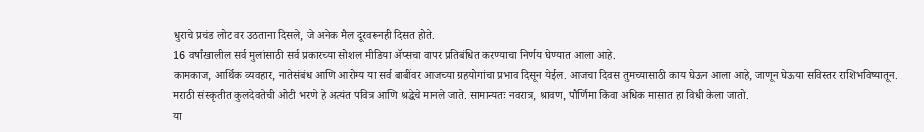धुराचे प्रचंड लोट वर उठताना दिसले, जे अनेक मैल दूरवरूनही दिसत होते.
16 वर्षांखालील सर्व मुलांसाठी सर्व प्रकारच्या सोशल मीडिया ॲप्सचा वापर प्रतिबंधित करण्याचा निर्णय घेण्यात आला आहे.
कामकाज, आर्थिक व्यवहार, नातेसंबंध आणि आरोग्य या सर्व बाबींवर आजच्या ग्रहयोगांचा प्रभाव दिसून येईल. आजचा दिवस तुमच्यासाठी काय घेऊन आला आहे, जाणून घेऊया सविस्तर राशिभविष्यातून.
मराठी संस्कृतीत कुलदेवतेची ओटी भरणे हे अत्यंत पवित्र आणि श्रद्धेचे मानले जाते. सामान्यतः नवरात्र, श्रावण, पौर्णिमा किंवा अधिक मासात हा विधी केला जातो.
या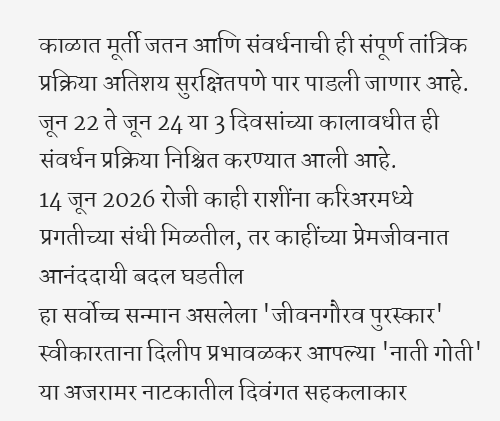काळात मूर्ती जतन आणि संवर्धनाची ही संपूर्ण तांत्रिक प्रक्रिया अतिशय सुरक्षितपणे पार पाडली जाणार आहे. जून 22 ते जून 24 या 3 दिवसांच्या कालावधीत ही संवर्धन प्रक्रिया निश्चित करण्यात आली आहे.
14 जून 2026 रोजी काही राशींना करिअरमध्ये प्रगतीच्या संधी मिळतील, तर काहींच्या प्रेमजीवनात आनंददायी बदल घडतील
हा सर्वोच्च सन्मान असलेला 'जीवनगौरव पुरस्कार' स्वीकारताना दिलीप प्रभावळकर आपल्या 'नाती गोती' या अजरामर नाटकातील दिवंगत सहकलाकार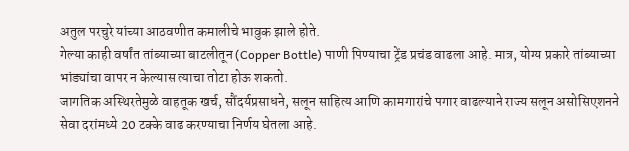अतुल परचुरे यांच्या आठवणीत कमालीचे भावुक झाले होते.
गेल्या काही वर्षांत तांब्याच्या बाटलीतून (Copper Bottle) पाणी पिण्याचा ट्रेंड प्रचंड वाढला आहे. मात्र, योग्य प्रकारे तांब्याच्या भांड्यांचा वापर न केल्यास त्याचा तोटा होऊ शकतो.
जागतिक अस्थिरतेमुळे वाहतूक खर्च, सौंदर्यप्रसाधने, सलून साहित्य आणि कामगारांचे पगार वाढल्याने राज्य सलून असोसिएशनने सेवा दरांमध्ये 20 टक्के वाढ करण्याचा निर्णय घेतला आहे.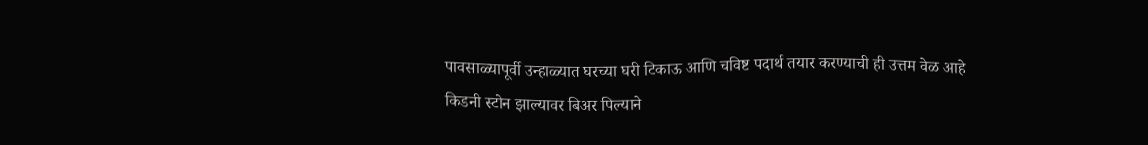पावसाळ्यापूर्वी उन्हाळ्यात घरच्या घरी टिकाऊ आणि चविष्ट पदार्थ तयार करण्याची ही उत्तम वेळ आहे
किडनी स्टोन झाल्यावर बिअर पिल्याने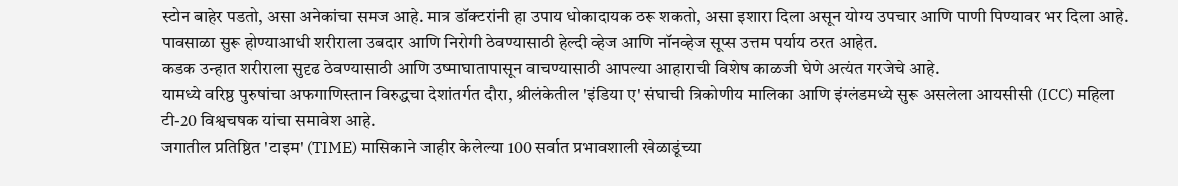स्टोन बाहेर पडतो, असा अनेकांचा समज आहे. मात्र डॉक्टरांनी हा उपाय धोकादायक ठरू शकतो, असा इशारा दिला असून योग्य उपचार आणि पाणी पिण्यावर भर दिला आहे.
पावसाळा सुरू होण्याआधी शरीराला उबदार आणि निरोगी ठेवण्यासाठी हेल्दी व्हेज आणि नॉनव्हेज सूप्स उत्तम पर्याय ठरत आहेत.
कडक उन्हात शरीराला सुदृढ ठेवण्यासाठी आणि उष्माघातापासून वाचण्यासाठी आपल्या आहाराची विशेष काळजी घेणे अत्यंत गरजेचे आहे.
यामध्ये वरिष्ठ पुरुषांचा अफगाणिस्तान विरुद्धचा देशांतर्गत दौरा, श्रीलंकेतील 'इंडिया ए' संघाची त्रिकोणीय मालिका आणि इंग्लंडमध्ये सुरू असलेला आयसीसी (ICC) महिला टी-20 विश्वचषक यांचा समावेश आहे.
जगातील प्रतिष्ठित 'टाइम' (TIME) मासिकाने जाहीर केलेल्या 100 सर्वात प्रभावशाली खेळाडूंच्या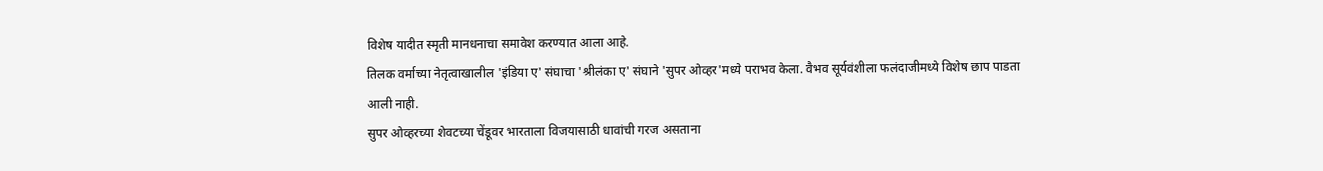विशेष यादीत स्मृती मानधनाचा समावेश करण्यात आला आहे.
तिलक वर्माच्या नेतृत्वाखालील 'इंडिया ए' संघाचा 'श्रीलंका ए' संघाने 'सुपर ओव्हर'मध्ये पराभव केला. वैभव सूर्यवंशीला फलंदाजीमध्ये विशेष छाप पाडता आली नाही.
सुपर ओव्हरच्या शेवटच्या चेंडूवर भारताला विजयासाठी धावांची गरज असताना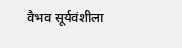वैभव सूर्यवंशीला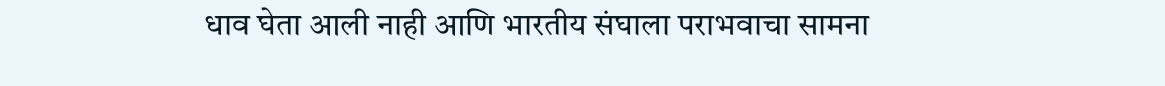धाव घेता आली नाही आणि भारतीय संघाला पराभवाचा सामना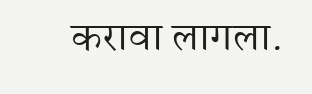करावा लागला.